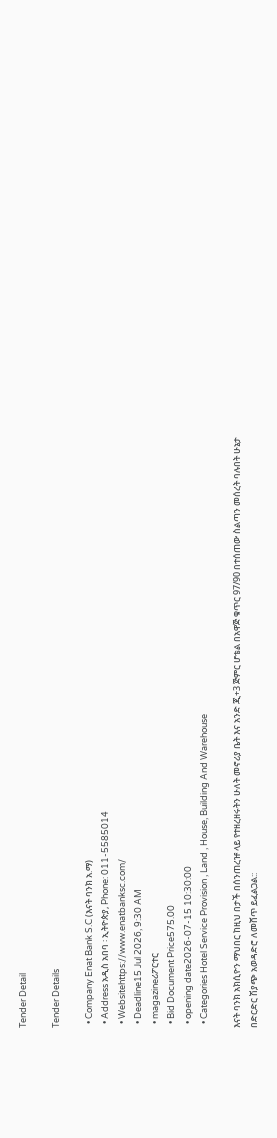Tender Detail

Tender Details

  • Company Enat Bank S.C (እናት ባንክ አ.ማ)
  • Address አዲስ አበባ ፡ ኢትዮጵያ, Phone: 011-5585014
  • Websitehttps://www.enatbanksc.com/
  • Deadline15 Jul 2026, 9:30 AM
  • magazineሪፖርተር
  • Bid Document Price575.00
  • opening date2026-07-15 10:30:00
  • Categories Hotel Service Provision , Land , House, Building And Warehouse

እናት ባንክ አክሲዮን ማህበር ከዚህ በታች በሰንጠረዡ ላይ የተዘረዘሩትን ሁለት መኖሪያ ቤት እና አንድ ጂ+3 ጅምር ሆቴል በአዋጅ ቁጥር 97/90 በተሰጠው ስልጣን መሰረት ባሉበት ሁኔታ በድርድር ሽያጭ አወዳድሮ ለመሸጥ ይፈልጋል::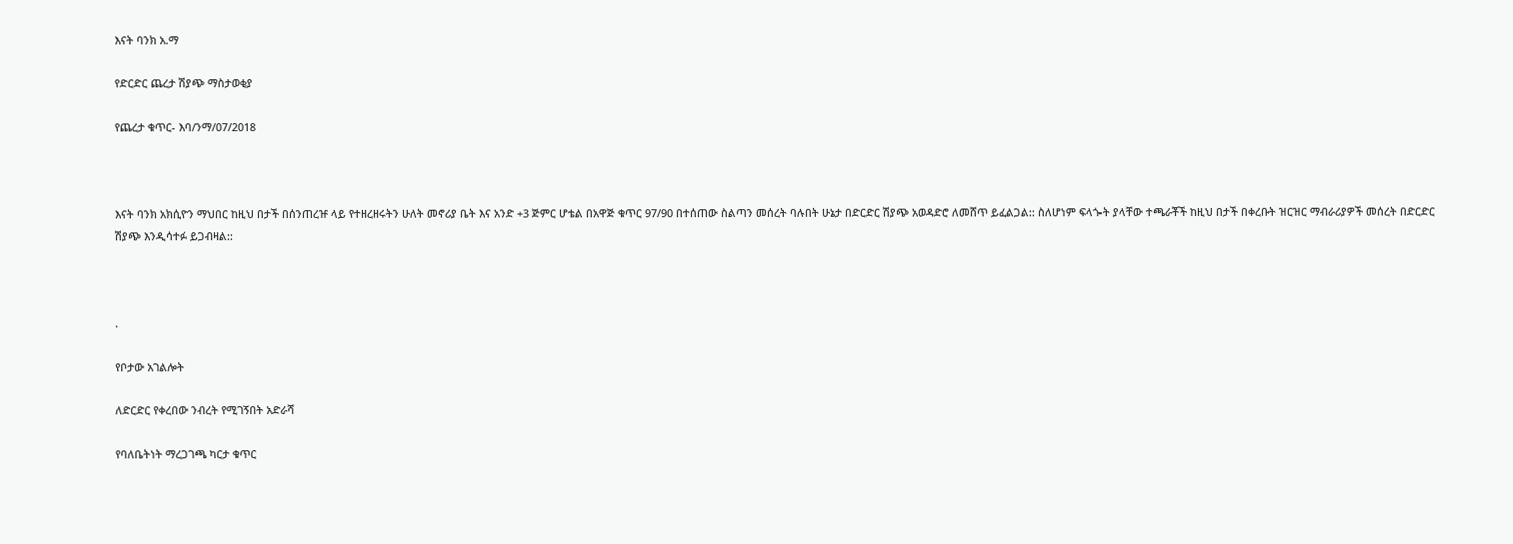እናት ባንክ አ.ማ

የድርድር ጨረታ ሽያጭ ማስታወቂያ

የጨረታ ቁጥር- እባ/ንማ/07/2018



እናት ባንክ አክሲዮን ማህበር ከዚህ በታች በሰንጠረዡ ላይ የተዘረዘሩትን ሁለት መኖሪያ ቤት እና አንድ +3 ጅምር ሆቴል በአዋጅ ቁጥር 97/90 በተሰጠው ስልጣን መሰረት ባሉበት ሁኔታ በድርድር ሽያጭ አወዳድሮ ለመሸጥ ይፈልጋል:: ስለሆነም ፍላጐት ያላቸው ተጫራቾች ከዚህ በታች በቀረቡት ዝርዝር ማብራሪያዎች መሰረት በድርድር ሽያጭ እንዲሳተፉ ይጋብዛል::



.

የቦታው አገልሎት

ለድርድር የቀረበው ንብረት የሚገኝበት አድራሻ

የባለቤትነት ማረጋገጫ ካርታ ቁጥር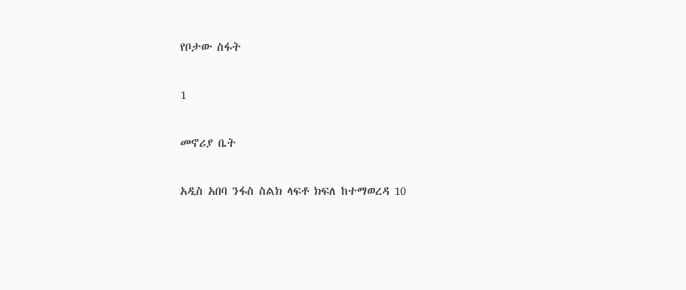የቦታው ስፋት

1

መኖሪያ ቤት

አዲስ አበባ ንፋስ ስልክ ላፍቶ ክፍለ ከተማወረዳ 10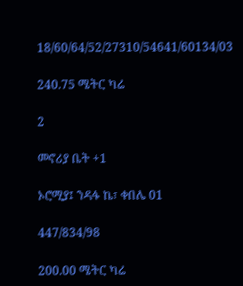18/60/64/52/27310/54641/60134/03

240.75 ሜትር ካሬ

2

መኖሪያ ቤት +1

ኦሮሚያ፤ ንዳፋ ኬ፣ ቀበሌ 01

447/834/98

200.00 ሜትር ካሬ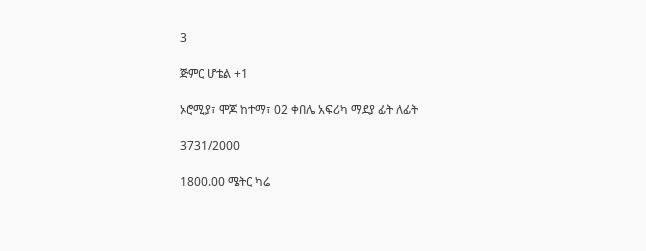3

ጅምር ሆቴል +1

ኦሮሚያ፣ ሞጆ ከተማ፣ 02 ቀበሌ አፍሪካ ማደያ ፊት ለፊት

3731/2000

1800.00 ሜትር ካሬ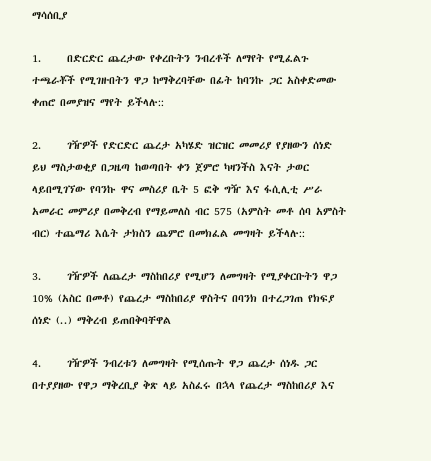ማሳሰቢያ

1.     በድርድር ጨረታው የቀረቡትን ንብረቶች ለማየት የሚፈልጉ ተጫራቾች የሚገዙበትን ዋጋ ከማቅረባቸው በፊት ከባንኩ ጋር አስቀድመው ቀጠሮ በመያዝና ማየት ይችላሉ::

2.     ገዥዎች የድርድር ጨረታ አካሄድ ዝርዝር መመሪያ የያዘውን ሰነድ ይህ ማስታወቂያ በጋዜጣ ከወጣበት ቀን ጀምሮ ካዛንችስ እናት ታወር ላይበሚገኘው የባንኩ ዋና መስሪያ ቤት 5 ፎቅ ግዥ እና ፋሲሊቲ ሥራ አመራር መምሪያ በመቅረብ የማይመለስ ብር 575 (አምስት መቶ ሰባ አምስት ብር) ተጨማሪ እሴት ታክስን ጨምሮ በመክፈል መግዛት ይችላሉ::

3.     ገዥዎች ለጨረታ ማስከበሪያ የሚሆን ለመግዛት የሚያቀርቡትን ዋጋ 10% (አስር በመቶ) የጨረታ ማስከበሪያ ዋስትና በባንክ በተረጋገጠ የክፍያ ሰነድ (..) ማቅረብ ይጠበቅባቸዋል

4.     ገዥዎች ንብረቱን ለመግዛት የሚሰጡት ዋጋ ጨረታ ሰነዱ ጋር በተያያዘው የዋጋ ማቅረቢያ ቅጽ ላይ አስፈሩ በኋላ የጨረታ ማስከበሪያ እና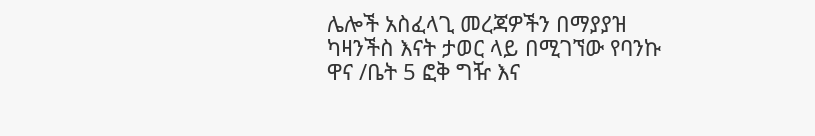ሌሎች አስፈላጊ መረጃዎችን በማያያዝ ካዛንችስ እናት ታወር ላይ በሚገኘው የባንኩ ዋና /ቤት 5 ፎቅ ግዥ እና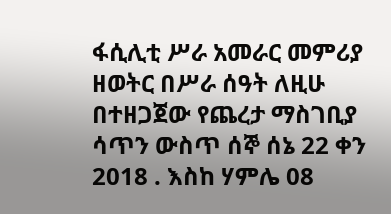ፋሲሊቲ ሥራ አመራር መምሪያ ዘወትር በሥራ ሰዓት ለዚሁ በተዘጋጀው የጨረታ ማስገቢያ ሳጥን ውስጥ ሰኞ ሰኔ 22 ቀን 2018 . እስከ ሃምሌ 08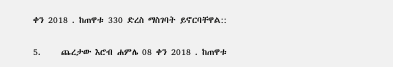ቀን 2018 . ከጠዋቱ 330 ድረስ ማስገባት ይኖርባቸዋል::

5.     ጨረታው እሮብ ሐምሌ 08 ቀን 2018 . ከጠዋቱ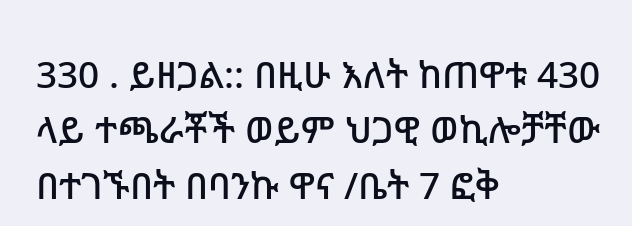330 . ይዘጋል:: በዚሁ እለት ከጠዋቱ 430 ላይ ተጫራቾች ወይም ህጋዊ ወኪሎቻቸው በተገኙበት በባንኩ ዋና /ቤት 7 ፎቅ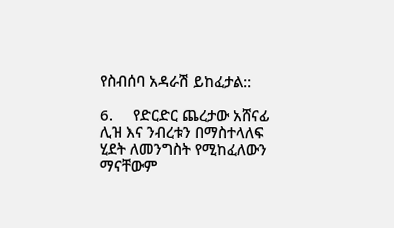የስብሰባ አዳራሽ ይከፈታል::

6.     የድርድር ጨረታው አሸናፊ ሊዝ እና ንብረቱን በማስተላለፍ ሂደት ለመንግስት የሚከፈለውን ማናቸውም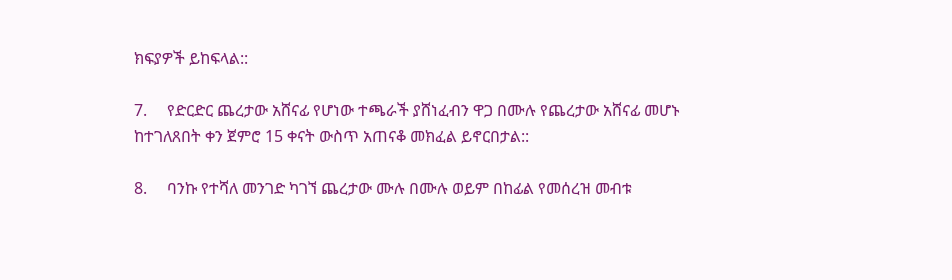ክፍያዎች ይከፍላል::

7.     የድርድር ጨረታው አሸናፊ የሆነው ተጫራች ያሸነፈብን ዋጋ በሙሉ የጨረታው አሸናፊ መሆኑ ከተገለጸበት ቀን ጀምሮ 15 ቀናት ውስጥ አጠናቆ መክፈል ይኖርበታል::

8.     ባንኩ የተሻለ መንገድ ካገኘ ጨረታው ሙሉ በሙሉ ወይም በከፊል የመሰረዝ መብቱ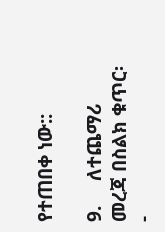የተጠበቀ ነው::

9.     ለተጨማሪ መረጃ በስልክ ቁጥር፡-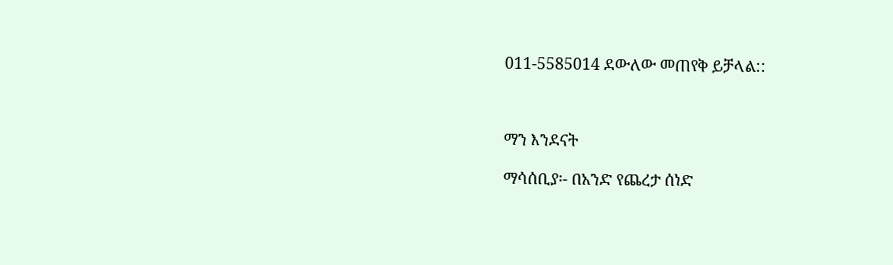011-5585014 ደውለው መጠየቅ ይቻላል::



ማን እንደናት

ማሳሰቢያ፡- በአንድ የጨረታ ሰነድ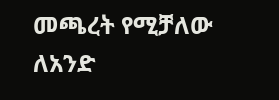መጫረት የሚቻለው ለአንድ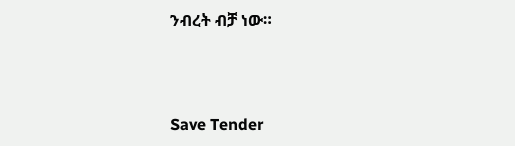ንብረት ብቻ ነው።



Save Tender